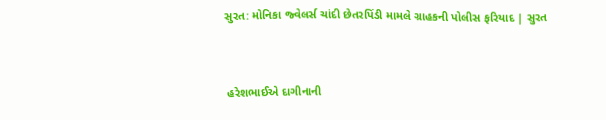સુરત: મોનિકા જ્વેલર્સ ચાંદી છેતરપિંડી મામલે ગ્રાહકની પોલીસ ફરિયાદ | સુરત


 હરેશભાઈએ દાગીનાની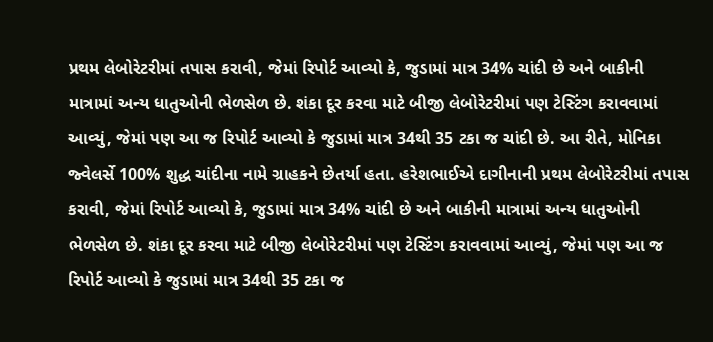પ્રથમ લેબોરેટરીમાં તપાસ કરાવી, જેમાં રિપોર્ટ આવ્યો કે, જુડામાં માત્ર 34% ચાંદી છે અને બાકીની માત્રામાં અન્ય ધાતુઓની ભેળસેળ છે. શંકા દૂર કરવા માટે બીજી લેબોરેટરીમાં પણ ટેસ્ટિંગ કરાવવામાં આવ્યું, જેમાં પણ આ જ રિપોર્ટ આવ્યો કે જુડામાં માત્ર 34થી 35 ટકા જ ચાંદી છે. આ રીતે, મોનિકા જ્વેલર્સે 100% શુદ્ધ ચાંદીના નામે ગ્રાહકને છેતર્યા હતા. હરેશભાઈએ દાગીનાની પ્રથમ લેબોરેટરીમાં તપાસ કરાવી, જેમાં રિપોર્ટ આવ્યો કે, જુડામાં માત્ર 34% ચાંદી છે અને બાકીની માત્રામાં અન્ય ધાતુઓની ભેળસેળ છે. શંકા દૂર કરવા માટે બીજી લેબોરેટરીમાં પણ ટેસ્ટિંગ કરાવવામાં આવ્યું, જેમાં પણ આ જ રિપોર્ટ આવ્યો કે જુડામાં માત્ર 34થી 35 ટકા જ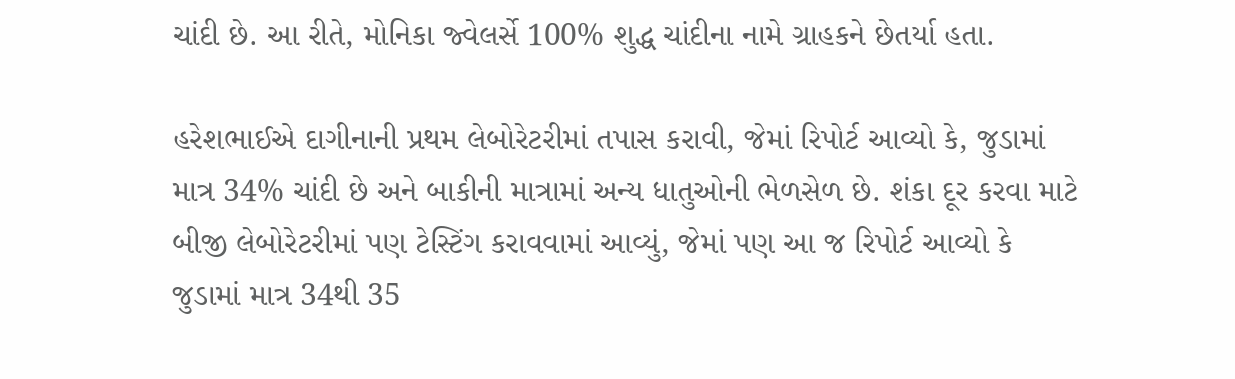ચાંદી છે. આ રીતે, મોનિકા જ્વેલર્સે 100% શુદ્ધ ચાંદીના નામે ગ્રાહકને છેતર્યા હતા.

હરેશભાઈએ દાગીનાની પ્રથમ લેબોરેટરીમાં તપાસ કરાવી, જેમાં રિપોર્ટ આવ્યો કે, જુડામાં માત્ર 34% ચાંદી છે અને બાકીની માત્રામાં અન્ય ધાતુઓની ભેળસેળ છે. શંકા દૂર કરવા માટે બીજી લેબોરેટરીમાં પણ ટેસ્ટિંગ કરાવવામાં આવ્યું, જેમાં પણ આ જ રિપોર્ટ આવ્યો કે જુડામાં માત્ર 34થી 35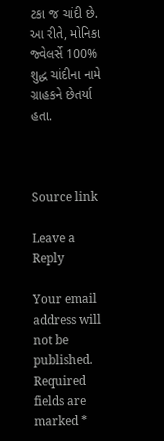ટકા જ ચાંદી છે. આ રીતે, મોનિકા જ્વેલર્સે 100% શુદ્ધ ચાંદીના નામે ગ્રાહકને છેતર્યા હતા.



Source link

Leave a Reply

Your email address will not be published. Required fields are marked *